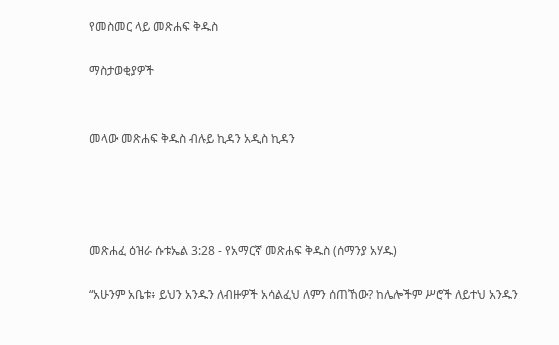የመስመር ላይ መጽሐፍ ቅዱስ

ማስታወቂያዎች


መላው መጽሐፍ ቅዱስ ብሉይ ኪዳን አዲስ ኪዳን




መጽሐፈ ዕዝራ ሱቱኤል 3:28 - የአማርኛ መጽሐፍ ቅዱስ (ሰማንያ አሃዱ)

“አሁንም አቤቱ፥ ይህን አንዱን ለብዙዎች አሳልፈህ ለምን ሰጠኸው? ከሌሎችም ሥሮች ለይተህ አንዱን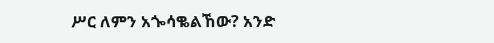ሥር ለምን አጐሳቈልኸው? አንድ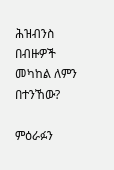ሕዝብንስ በብዙዎች መካከል ለምን በተንኸው?

ምዕራፉን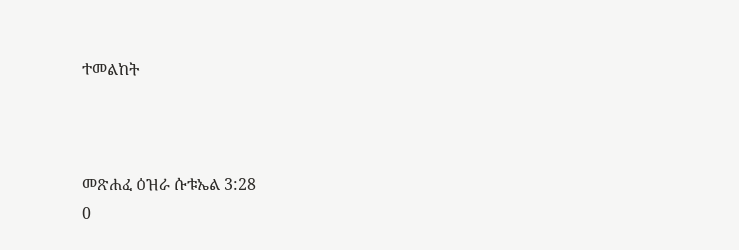ተመልከት



መጽሐፈ ዕዝራ ሱቱኤል 3:28
0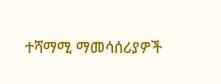ተሻማሚ ማመሳሰሪያዎች